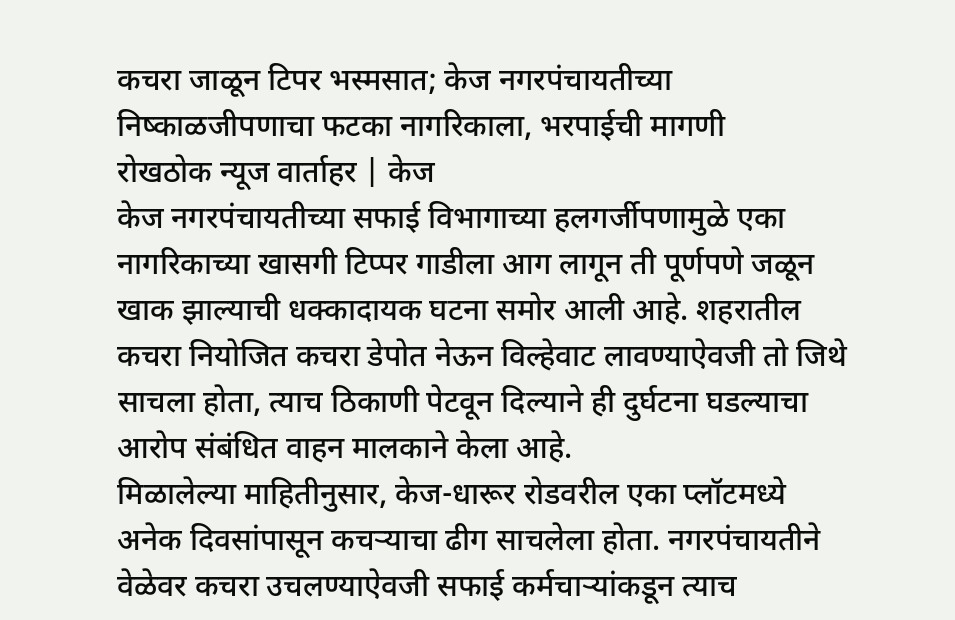कचरा जाळून टिपर भस्मसात; केज नगरपंचायतीच्या निष्काळजीपणाचा फटका नागरिकाला, भरपाईची मागणी
रोखठोक न्यूज वार्ताहर | केज
केज नगरपंचायतीच्या सफाई विभागाच्या हलगर्जीपणामुळे एका नागरिकाच्या खासगी टिप्पर गाडीला आग लागून ती पूर्णपणे जळून खाक झाल्याची धक्कादायक घटना समोर आली आहे. शहरातील कचरा नियोजित कचरा डेपोत नेऊन विल्हेवाट लावण्याऐवजी तो जिथे साचला होता, त्याच ठिकाणी पेटवून दिल्याने ही दुर्घटना घडल्याचा आरोप संबंधित वाहन मालकाने केला आहे.
मिळालेल्या माहितीनुसार, केज-धारूर रोडवरील एका प्लॉटमध्ये अनेक दिवसांपासून कचऱ्याचा ढीग साचलेला होता. नगरपंचायतीने वेळेवर कचरा उचलण्याऐवजी सफाई कर्मचाऱ्यांकडून त्याच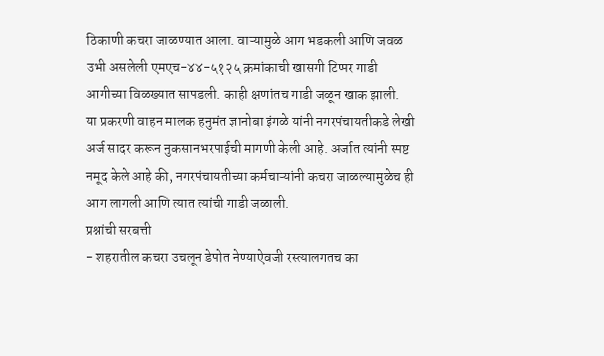ठिकाणी कचरा जाळण्यात आला. वाऱ्यामुळे आग भडकली आणि जवळ उभी असलेली एमएच-४४-५१२५ क्रमांकाची खासगी टिप्पर गाडी आगीच्या विळख्यात सापडली. काही क्षणांतच गाडी जळून खाक झाली.
या प्रकरणी वाहन मालक हनुमंत ज्ञानोबा इंगळे यांनी नगरपंचायतीकडे लेखी अर्ज सादर करून नुकसानभरपाईची मागणी केली आहे. अर्जात त्यांनी स्पष्ट नमूद केले आहे की, नगरपंचायतीच्या कर्मचाऱ्यांनी कचरा जाळल्यामुळेच ही आग लागली आणि त्यात त्यांची गाडी जळाली.
प्रश्नांची सरबत्ती
- शहरातील कचरा उचलून डेपोत नेण्याऐवजी रस्त्यालगतच का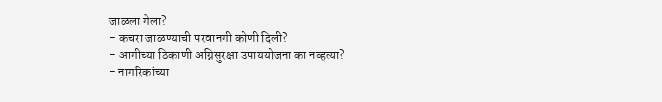जाळला गेला?
- कचरा जाळण्याची परवानगी कोणी दिली?
- आगीच्या ठिकाणी अग्निसुरक्षा उपाययोजना का नव्हत्या?
- नागरिकांच्या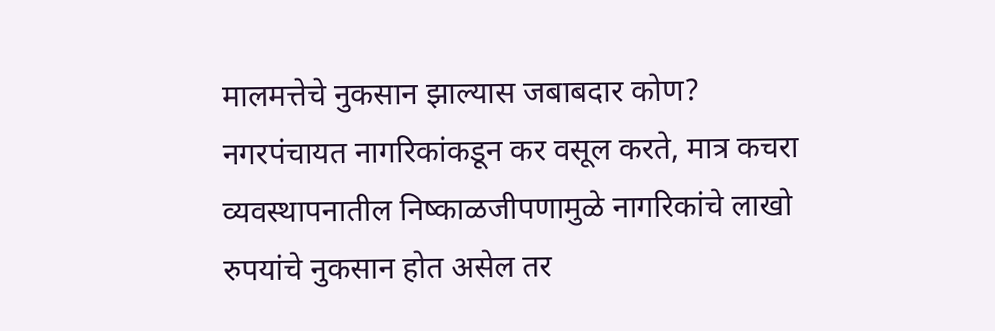मालमत्तेचे नुकसान झाल्यास जबाबदार कोण?
नगरपंचायत नागरिकांकडून कर वसूल करते, मात्र कचरा व्यवस्थापनातील निष्काळजीपणामुळे नागरिकांचे लाखो रुपयांचे नुकसान होत असेल तर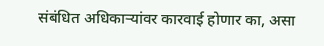संबंधित अधिकाऱ्यांवर कारवाई होणार का, असा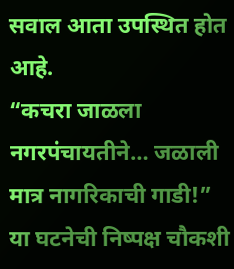सवाल आता उपस्थित होत आहे.
“कचरा जाळला नगरपंचायतीने… जळाली मात्र नागरिकाची गाडी!”
या घटनेची निष्पक्ष चौकशी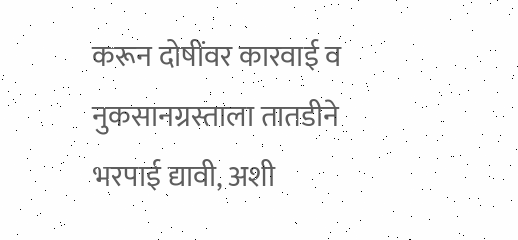करून दोषींवर कारवाई व नुकसानग्रस्ताला तातडीने भरपाई द्यावी, अशी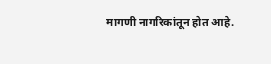मागणी नागरिकांतून होत आहे.